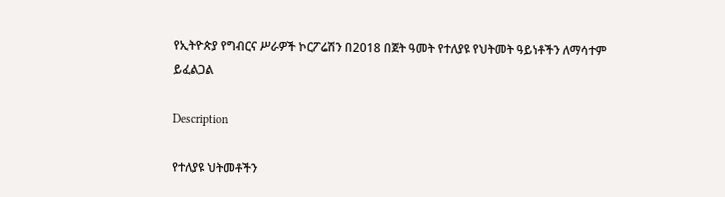የኢትዮጵያ የግብርና ሥራዎች ኮርፖሬሽን በ2018 በጀት ዓመት የተለያዩ የህትመት ዓይነቶችን ለማሳተም ይፈልጋል

Description

የተለያዩ ህትመቶችን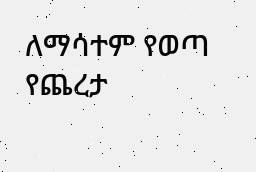ለማሳተም የወጣ የጨረታ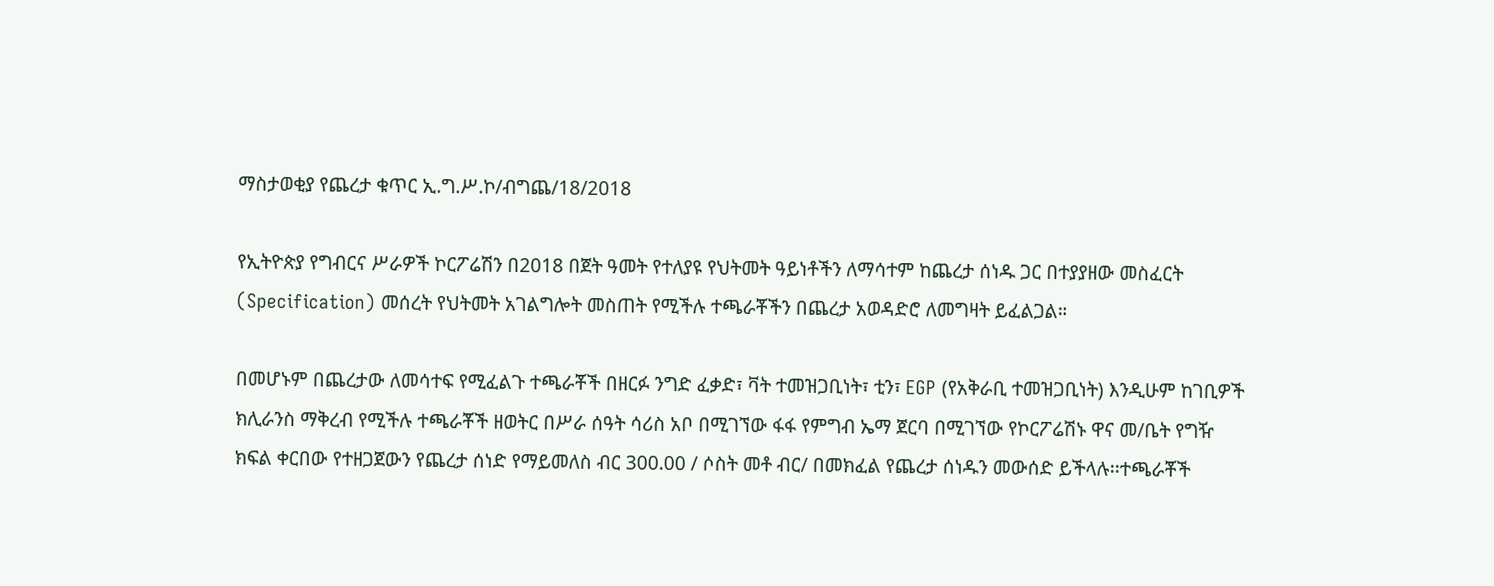ማስታወቂያ የጨረታ ቁጥር ኢ.ግ.ሥ.ኮ/ብግጨ/18/2018

የኢትዮጵያ የግብርና ሥራዎች ኮርፖሬሽን በ2018 በጀት ዓመት የተለያዩ የህትመት ዓይነቶችን ለማሳተም ከጨረታ ሰነዱ ጋር በተያያዘው መስፈርት (Specification) መሰረት የህትመት አገልግሎት መስጠት የሚችሉ ተጫራቾችን በጨረታ አወዳድሮ ለመግዛት ይፈልጋል።

በመሆኑም በጨረታው ለመሳተፍ የሚፈልጉ ተጫራቾች በዘርፉ ንግድ ፈቃድ፣ ቫት ተመዝጋቢነት፣ ቲን፣ EGP (የአቅራቢ ተመዝጋቢነት) እንዲሁም ከገቢዎች ክሊራንስ ማቅረብ የሚችሉ ተጫራቾች ዘወትር በሥራ ሰዓት ሳሪስ አቦ በሚገኘው ፋፋ የምግብ ኤማ ጀርባ በሚገኘው የኮርፖሬሽኑ ዋና መ/ቤት የግዥ ክፍል ቀርበው የተዘጋጀውን የጨረታ ሰነድ የማይመለስ ብር 300.00 / ሶስት መቶ ብር/ በመክፈል የጨረታ ሰነዱን መውሰድ ይችላሉ፡፡ተጫራቾች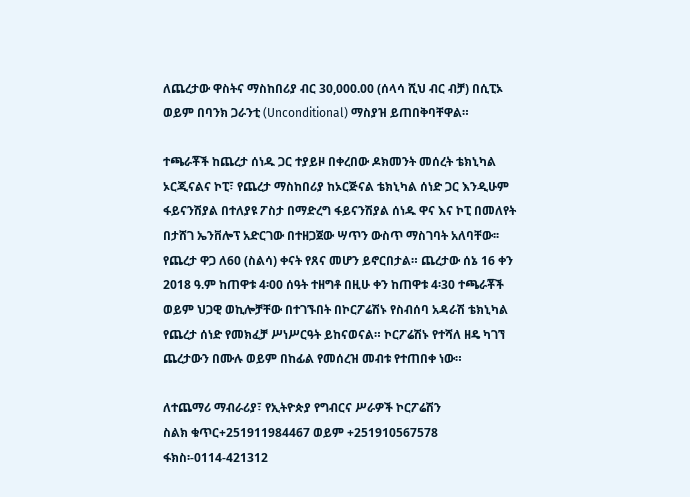ለጨረታው ዋስትና ማስከበሪያ ብር 30,000.00 (ሰላሳ ሺህ ብር ብቻ) በሲፒኦ ወይም በባንክ ጋራንቲ (Unconditional) ማስያዝ ይጠበቅባቸዋል።

ተጫራቾች ከጨረታ ሰነዱ ጋር ተያይዞ በቀረበው ዶክመንት መሰረት ቴክኒካል ኦርጂናልና ኮፒ፣ የጨረታ ማስከበሪያ ከኦርጅናል ቴክኒካል ሰነድ ጋር እንዲሁም ፋይናንሽያል በተለያዩ ፖስታ በማድረግ ፋይናንሽያል ሰነዱ ዋና እና ኮፒ በመለየት በታሸገ ኤንቨሎፕ አድርገው በተዘጋጀው ሣጥን ውስጥ ማስገባት አለባቸው፡፡ የጨረታ ዋጋ ለ60 (ስልሳ) ቀናት የጸና መሆን ይኖርበታል። ጨረታው ሰኔ 16 ቀን 2018 ዓ.ም ከጠዋቱ 4፡00 ሰዓት ተዘግቶ በዚሁ ቀን ከጠዋቱ 4፡30 ተጫራቾች ወይም ህጋዊ ወኪሎቻቸው በተገኙበት በኮርፖሬሽኑ የስብሰባ አዳራሽ ቴክኒካል የጨረታ ሰነድ የመክፈቻ ሥነሥርዓት ይከናወናል። ኮርፖሬሽኑ የተሻለ ዘዴ ካገኘ ጨረታውን በሙሉ ወይም በከፊል የመሰረዝ መብቱ የተጠበቀ ነው።

ለተጨማሪ ማብራሪያ፣ የኢትዮጵያ የግብርና ሥራዎች ኮርፖሬሽን
ስልክ ቁጥር+251911984467 ወይም +251910567578
ፋክስ፡-0114-421312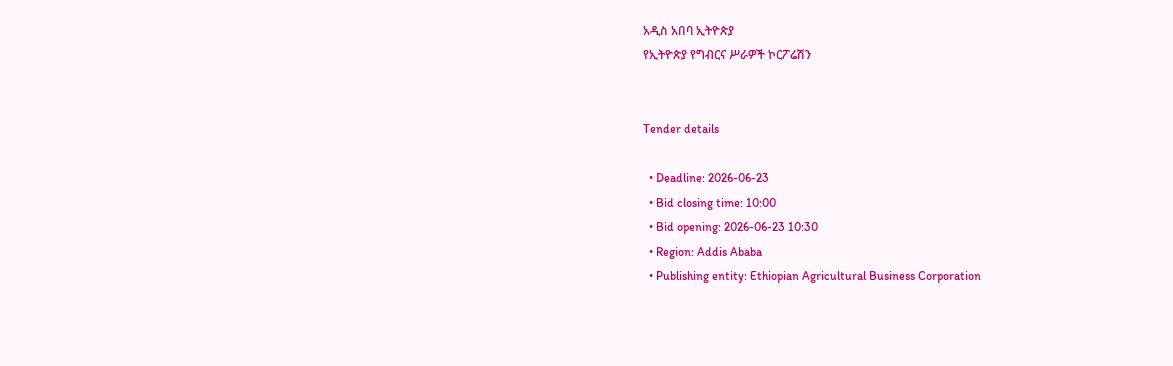አዲስ አበባ ኢትዮጵያ
የኢትዮጵያ የግብርና ሥራዎች ኮርፖሬሽን


Tender details

  • Deadline: 2026-06-23
  • Bid closing time: 10:00
  • Bid opening: 2026-06-23 10:30
  • Region: Addis Ababa
  • Publishing entity: Ethiopian Agricultural Business Corporation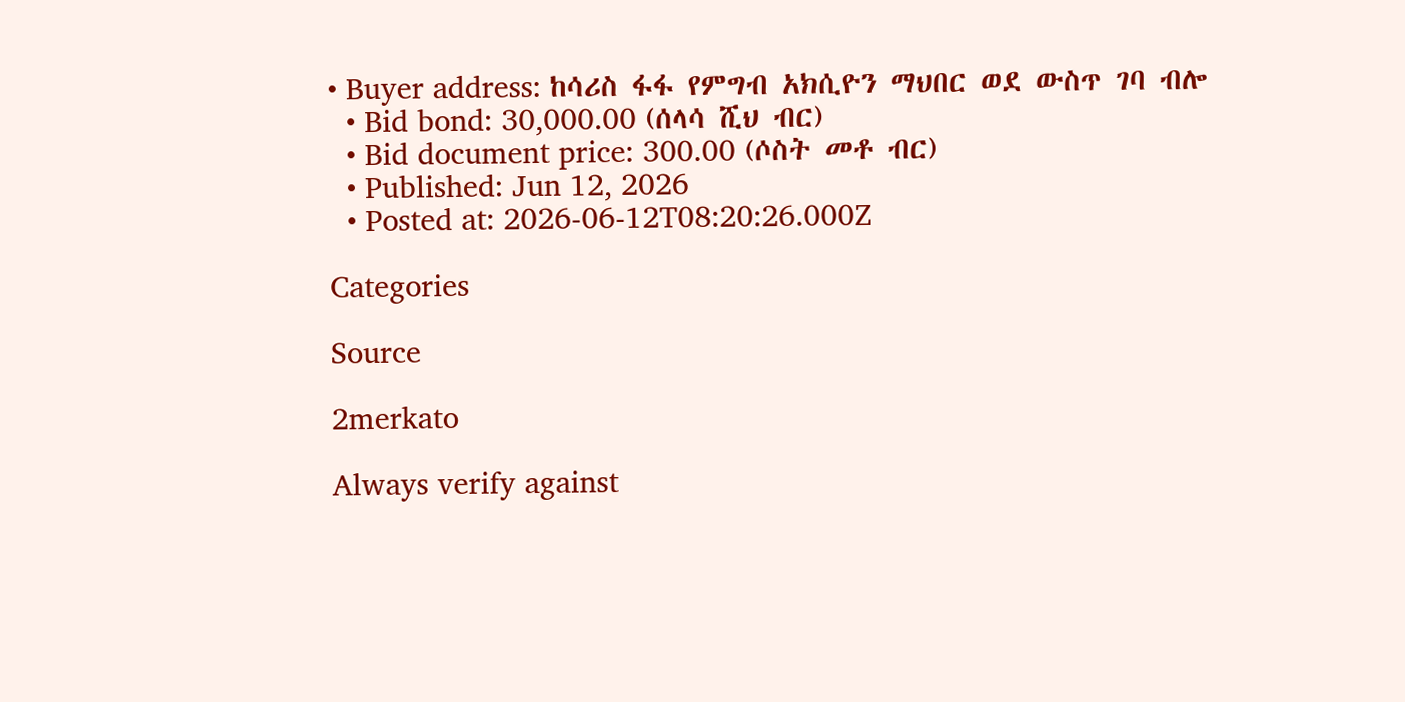• Buyer address: ከሳሪስ ፋፋ የምግብ አክሲዮን ማህበር ወደ ውስጥ ገባ ብሎ
  • Bid bond: 30,000.00 (ሰላሳ ሺህ ብር)
  • Bid document price: 300.00 (ሶስት መቶ ብር)
  • Published: Jun 12, 2026
  • Posted at: 2026-06-12T08:20:26.000Z

Categories

Source

2merkato

Always verify against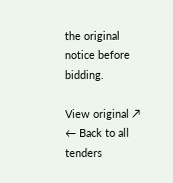the original notice before bidding.

View original ↗
← Back to all tenders